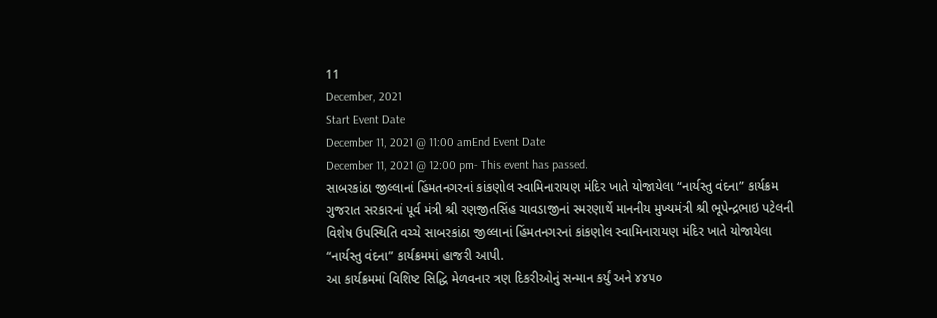11
December, 2021
Start Event Date
December 11, 2021 @ 11:00 amEnd Event Date
December 11, 2021 @ 12:00 pm- This event has passed.
સાબરકાંઠા જીલ્લાનાં હિંમતનગરનાં કાંકણોલ સ્વામિનારાયણ મંદિર ખાતે યોજાયેલા “નાર્યસ્તુ વંદના” કાર્યક્રમ
ગુજરાત સરકારનાં પૂર્વ મંત્રી શ્રી રણજીતસિંહ ચાવડાજીનાં સ્મરણાર્થે માનનીય મુખ્યમંત્રી શ્રી ભૂપેન્દ્રભાઇ પટેલની વિશેષ ઉપસ્થિતિ વચ્ચે સાબરકાંઠા જીલ્લાનાં હિંમતનગરનાં કાંકણોલ સ્વામિનારાયણ મંદિર ખાતે યોજાયેલા “નાર્યસ્તુ વંદના” કાર્યક્રમમાં હાજરી આપી.
આ કાર્યક્રમમાં વિશિષ્ટ સિદ્ધિ મેળવનાર ત્રણ દિકરીઓનું સન્માન કર્યું અને ૪૪૫૦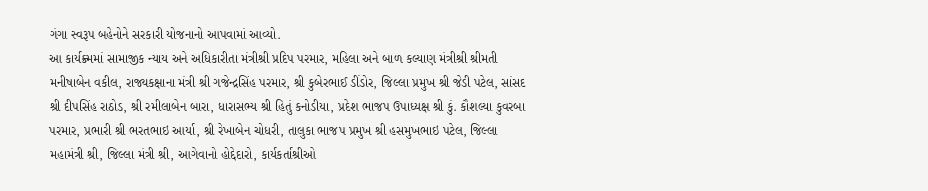ગંગા સ્વરૂપ બહેનોને સરકારી યોજનાનો આપવામાં આવ્યો.
આ કાર્યક્ર્મમાં સામાજીક ન્યાય અને અધિકારીતા મંત્રીશ્રી પ્રદિપ પરમાર, મહિલા અને બાળ કલ્યાણ મંત્રીશ્રી શ્રીમતી મનીષાબેન વકીલ, રાજ્યકક્ષાના મંત્રી શ્રી ગજેન્દ્રસિંહ પરમાર, શ્રી કુબેરભાઈ ડીંડોર, જિલ્લા પ્રમુખ શ્રી જેડી પટેલ, સાંસદ શ્રી દીપસિંહ રાઠોડ, શ્રી રમીલાબેન બારા, ધારાસભ્ય શ્રી હિતું કનોડીયા, પ્રદેશ ભાજપ ઉપાધ્યક્ષ શ્રી કું. કૌશલ્યા કુવરબા પરમાર, પ્રભારી શ્રી ભરતભાઇ આર્યા, શ્રી રેખાબેન ચોધરી, તાલુકા ભાજપ પ્રમુખ શ્રી હસમુખભાઇ પટેલ, જિલ્લા મહામંત્રી શ્રી, જિલ્લા મંત્રી શ્રી, આગેવાનો હોદ્દેદારો, કાર્યકર્તાશ્રીઓ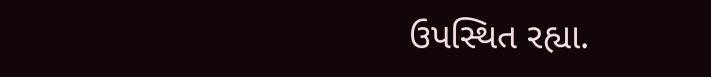ઉપસ્થિત રહ્યા.